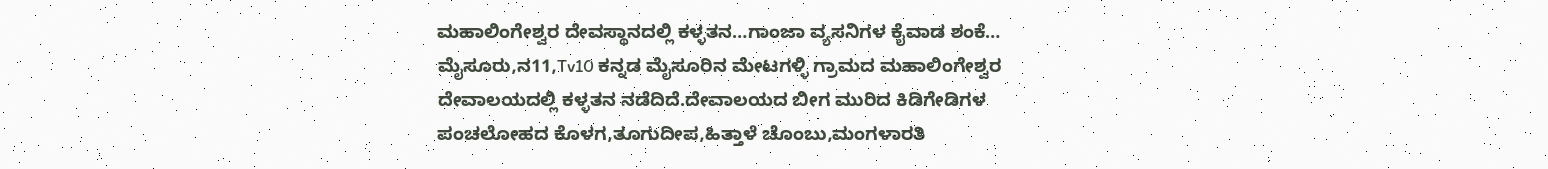ಮಹಾಲಿಂಗೇಶ್ವರ ದೇವಸ್ಥಾನದಲ್ಲಿ ಕಳ್ಳತನ…ಗಾಂಜಾ ವ್ಯಸನಿಗಳ ಕೈವಾಡ ಶಂಕೆ…
ಮೈಸೂರು,ನ11,Tv10 ಕನ್ನಡ ಮೈಸೂರಿನ ಮೇಟಗಳ್ಳಿ ಗ್ರಾಮದ ಮಹಾಲಿಂಗೇಶ್ವರ ದೇವಾಲಯದಲ್ಲಿ ಕಳ್ಳತನ ನಡೆದಿದೆ.ದೇವಾಲಯದ ಬೀಗ ಮುರಿದ ಕಿಡಿಗೇಡಿಗಳ ಪಂಚಲೋಹದ ಕೊಳಗ,ತೂಗುದೀಪ,ಹಿತ್ತಾಳೆ ಚೊಂಬು,ಮಂಗಳಾರತಿ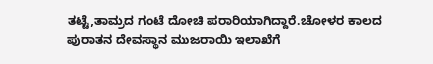ತಟ್ಟೆ,ತಾಮ್ರದ ಗಂಟೆ ದೋಚಿ ಪರಾರಿಯಾಗಿದ್ದಾರೆ.ಚೋಳರ ಕಾಲದ ಪುರಾತನ ದೇವಸ್ಥಾನ ಮುಜರಾಯಿ ಇಲಾಖೆಗೆ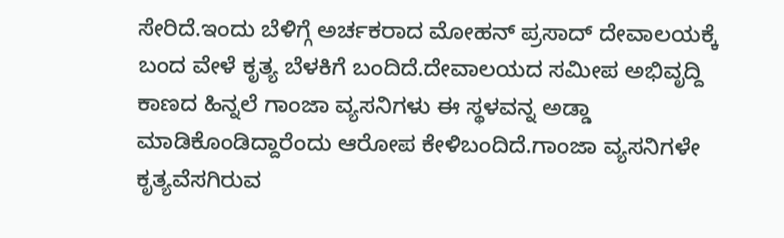ಸೇರಿದೆ.ಇಂದು ಬೆಳಿಗ್ಗೆ ಅರ್ಚಕರಾದ ಮೋಹನ್ ಪ್ರಸಾದ್ ದೇವಾಲಯಕ್ಕೆ ಬಂದ ವೇಳೆ ಕೃತ್ಯ ಬೆಳಕಿಗೆ ಬಂದಿದೆ.ದೇವಾಲಯದ ಸಮೀಪ ಅಭಿವೃದ್ದಿ ಕಾಣದ ಹಿನ್ನಲೆ ಗಾಂಜಾ ವ್ಯಸನಿಗಳು ಈ ಸ್ಥಳವನ್ನ ಅಡ್ಡಾ ಮಾಡಿಕೊಂಡಿದ್ದಾರೆಂದು ಆರೋಪ ಕೇಳಿಬಂದಿದೆ.ಗಾಂಜಾ ವ್ಯಸನಿಗಳೇ ಕೃತ್ಯವೆಸಗಿರುವ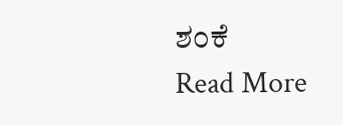ಶಂಕೆ
Read More